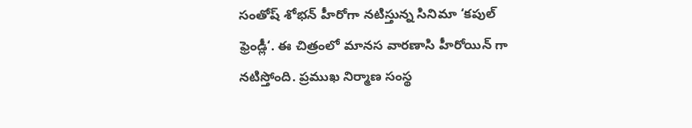సంతోష్ శోభన్ హీరోగా నటిస్తున్న సినిమా ‘కపుల్ ఫ్రెండ్లీ‘. ఈ చిత్రంలో మానస వారణాసి హీరోయిన్ గా నటిస్తోంది. ప్రముఖ నిర్మాణ సంస్థ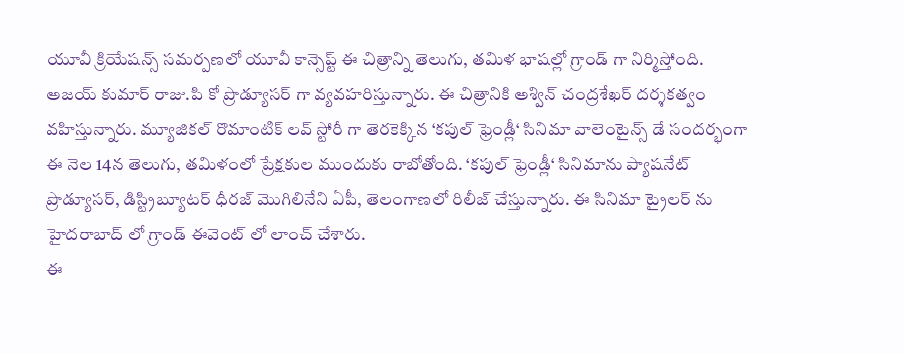యూవీ క్రియేషన్స్ సమర్పణలో యూవీ కాన్సెప్ట్ ఈ చిత్రాన్ని తెలుగు, తమిళ భాషల్లో గ్రాండ్ గా నిర్మిస్తోంది. అజయ్ కుమార్ రాజు.పి కో ప్రొడ్యూసర్ గా వ్యవహరిస్తున్నారు. ఈ చిత్రానికి అశ్విన్ చంద్రశేఖర్ దర్శకత్వం వహిస్తున్నారు. మ్యూజికల్ రొమాంటిక్ లవ్ స్టోరీ గా తెరకెక్కిన ‘కపుల్ ఫ్రెండ్లీ‘ సినిమా వాలెంటైన్స్ డే సందర్భంగా ఈ నెల 14న తెలుగు, తమిళంలో ప్రేక్షకుల ముందుకు రాబోతోంది. ‘కపుల్ ఫ్రెండ్లీ‘ సినిమాను ప్యాషనేట్ ప్రొడ్యూసర్, డిస్ట్రిబ్యూటర్ ధీరజ్ మొగిలినేని ఏపీ, తెలంగాణలో రిలీజ్ చేస్తున్నారు. ఈ సినిమా ట్రైలర్ ను హైదరాబాద్ లో గ్రాండ్ ఈవెంట్ లో లాంచ్ చేశారు.
ఈ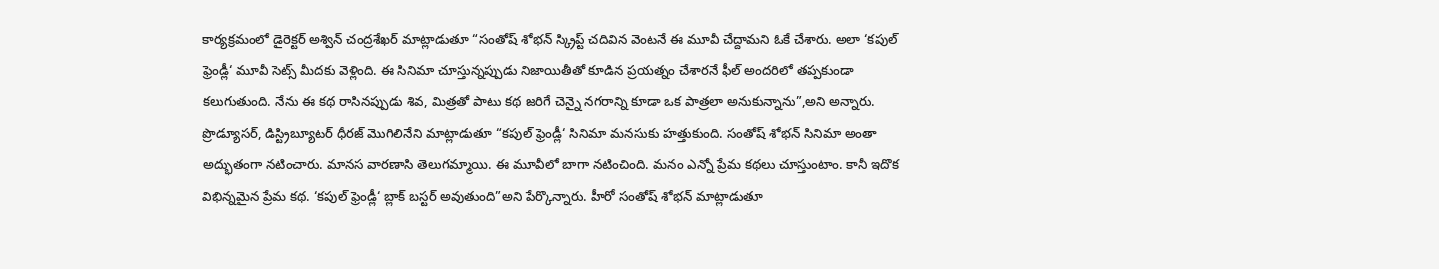కార్యక్రమంలో డైరెక్టర్ అశ్విన్ చంద్రశేఖర్ మాట్లాడుతూ “సంతోష్ శోభన్ స్క్రిప్ట్ చదివిన వెంటనే ఈ మూవీ చేద్దామని ఓకే చేశారు. అలా ‘కపుల్ ఫ్రెండ్లీ‘ మూవీ సెట్స్ మీదకు వెళ్లింది. ఈ సినిమా చూస్తున్నప్పుడు నిజాయితీతో కూడిన ప్రయత్నం చేశారనే ఫీల్ అందరిలో తప్పకుండా కలుగుతుంది. నేను ఈ కథ రాసినప్పుడు శివ, మిత్రతో పాటు కథ జరిగే చెన్నై నగరాన్ని కూడా ఒక పాత్రలా అనుకున్నాను”,అని అన్నారు.
ప్రొడ్యూసర్, డిస్ట్రిబ్యూటర్ ధీరజ్ మొగిలినేని మాట్లాడుతూ “కపుల్ ఫ్రెండ్లీ‘ సినిమా మనసుకు హత్తుకుంది. సంతోష్ శోభన్ సినిమా అంతా అద్భుతంగా నటించారు. మానస వారణాసి తెలుగమ్మాయి. ఈ మూవీలో బాగా నటించింది. మనం ఎన్నో ప్రేమ కథలు చూస్తుంటాం. కానీ ఇదొక విభిన్నమైన ప్రేమ కథ. ‘కపుల్ ఫ్రెండ్లీ‘ బ్లాక్ బస్టర్ అవుతుంది”అని పేర్కొన్నారు. హీరో సంతోష్ శోభన్ మాట్లాడుతూ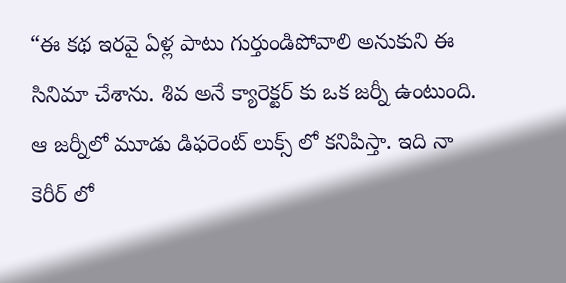“ఈ కథ ఇరవై ఏళ్ల పాటు గుర్తుండిపోవాలి అనుకుని ఈ సినిమా చేశాను. శివ అనే క్యారెక్టర్ కు ఒక జర్నీ ఉంటుంది. ఆ జర్నీలో మూడు డిఫరెంట్ లుక్స్ లో కనిపిస్తా. ఇది నా కెరీర్ లో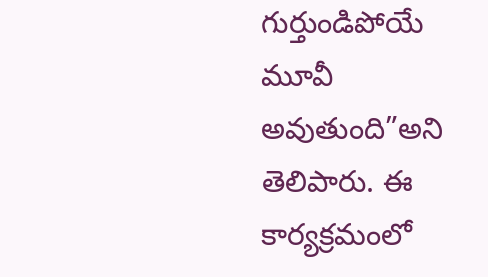గుర్తుండిపోయే మూవీ అవుతుంది”అని తెలిపారు. ఈ కార్యక్రమంలో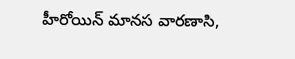హీరోయిన్ మానస వారణాసి,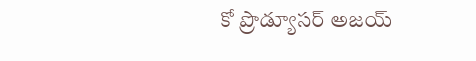కో ప్రొడ్యూసర్ అజయ్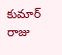కుమార్ రాజు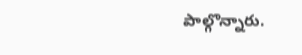పాల్గొన్నారు.